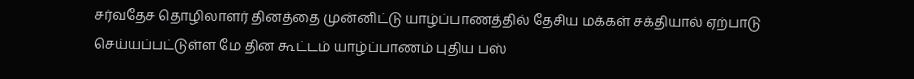சர்வதேச தொழிலாளர் தினத்தை முன்னிட்டு யாழ்ப்பாணத்தில் தேசிய மக்கள் சக்தியால் ஏற்பாடு செய்யப்பட்டுள்ள மே தின கூட்டம் யாழ்ப்பாணம் புதிய பஸ்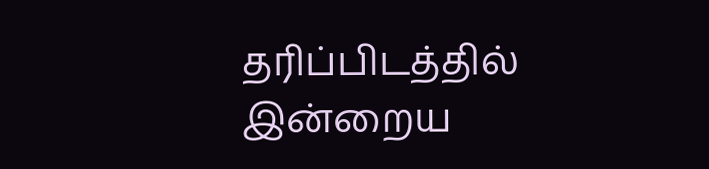தரிப்பிடத்தில் இன்றைய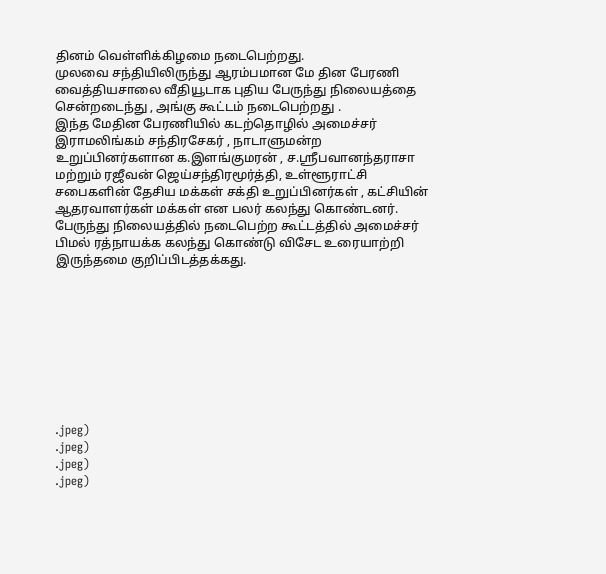தினம் வெள்ளிக்கிழமை நடைபெற்றது.
முலவை சந்தியிலிருந்து ஆரம்பமான மே தின பேரணி வைத்தியசாலை வீதியூடாக புதிய பேருந்து நிலையத்தை சென்றடைந்து , அங்கு கூட்டம் நடைபெற்றது .
இந்த மேதின பேரணியில் கடற்தொழில் அமைச்சர் இராமலிங்கம் சந்திரசேகர் , நாடாளுமன்ற உறுப்பினர்களான க.இளங்குமரன் , ச.ஸ்ரீபவானந்தராசா மற்றும் ரஜீவன் ஜெய்சந்திரமூர்த்தி, உள்ளூராட்சி சபைகளின் தேசிய மக்கள் சக்தி உறுப்பினர்கள் , கட்சியின் ஆதரவாளர்கள் மக்கள் என பலர் கலந்து கொண்டனர்.
பேருந்து நிலையத்தில் நடைபெற்ற கூட்டத்தில் அமைச்சர் பிமல் ரத்நாயக்க கலந்து கொண்டு விசேட உரையாற்றி இருந்தமை குறிப்பிடத்தக்கது.









.jpeg)
.jpeg)
.jpeg)
.jpeg)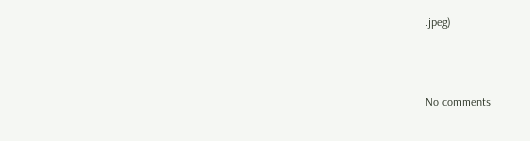.jpeg)



No comments